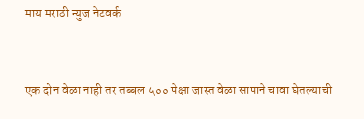माय मराठी न्युज नेटवर्क


एक दोन वेळा नाही तर तब्बल ५०० पेक्षा जास्त वेळा सापाने चावा घेतल्याची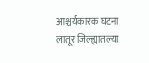आश्चर्यकारक घटना लातूर जिल्ह्यातल्या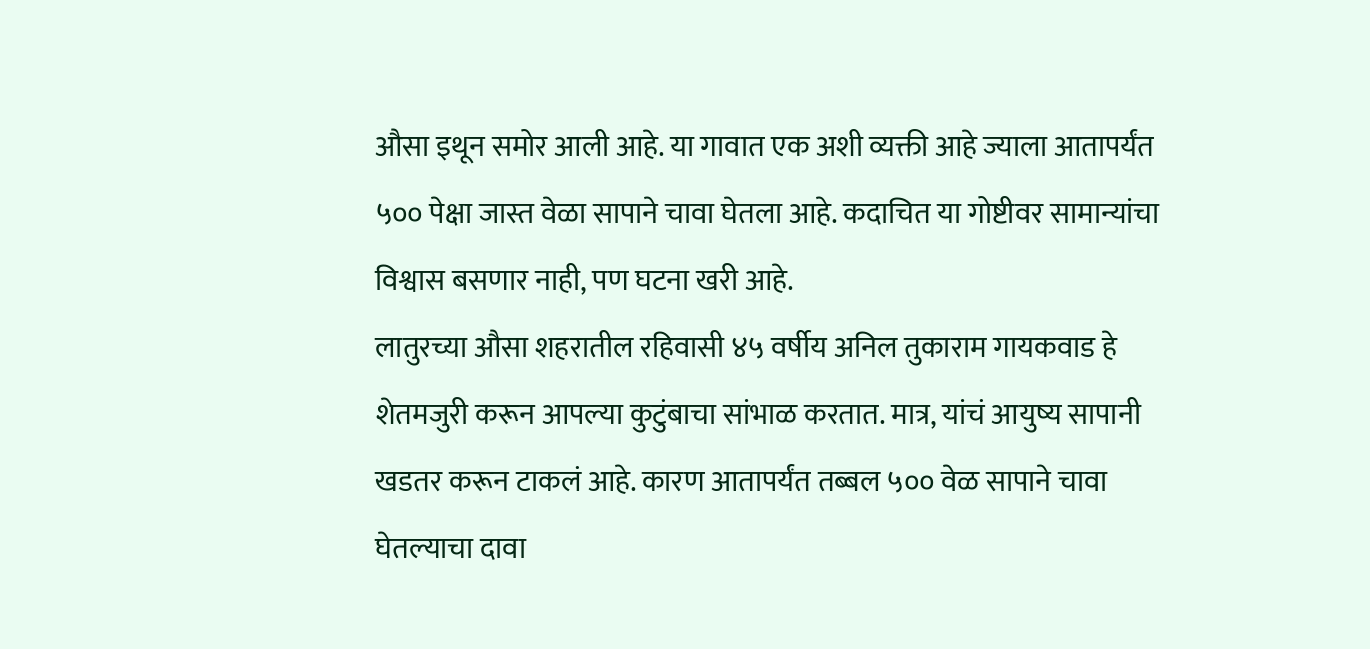औसा इथून समोर आली आहे. या गावात एक अशी व्यक्ती आहे ज्याला आतापर्यंत ५०० पेक्षा जास्त वेळा सापाने चावा घेतला आहे. कदाचित या गोष्टीवर सामान्यांचा विश्वास बसणार नाही, पण घटना खरी आहे.
लातुरच्या औसा शहरातील रहिवासी ४५ वर्षीय अनिल तुकाराम गायकवाड हे शेतमजुरी करून आपल्या कुटुंबाचा सांभाळ करतात. मात्र, यांचं आयुष्य सापानी खडतर करून टाकलं आहे. कारण आतापर्यंत तब्बल ५०० वेळ सापाने चावा घेतल्याचा दावा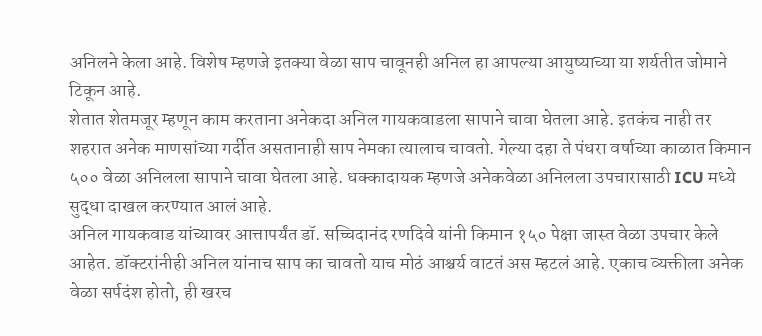अनिलने केला आहे. विशेष म्हणजे इतक्या वेळा साप चावूनही अनिल हा आपल्या आयुष्याच्या या शर्यतीत जोमाने टिकून आहे.
शेतात शेतमजूर म्हणून काम करताना अनेकदा अनिल गायकवाडला सापाने चावा घेतला आहे. इतकंच नाही तर शहरात अनेक माणसांच्या गर्दीत असतानाही साप नेमका त्यालाच चावतो. गेल्या दहा ते पंधरा वर्षाच्या काळात किमान ५०० वेळा अनिलला सापाने चावा घेतला आहे. धक्कादायक म्हणजे अनेकवेळा अनिलला उपचारासाठी ICU मध्ये सुद्धा दाखल करण्यात आलं आहे.
अनिल गायकवाड यांच्यावर आत्तापर्यंत डॉ. सच्चिदानंद रणदिवे यांनी किमान १५० पेक्षा जास्त वेळा उपचार केले आहेत. डॉक्टरांनीही अनिल यांनाच साप का चावतो याच मोठं आश्चर्य वाटतं अस म्हटलं आहे. एकाच व्यक्तीला अनेक वेळा सर्पदंश होतो, ही खरच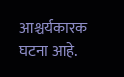आश्चर्यकारक घटना आहे.